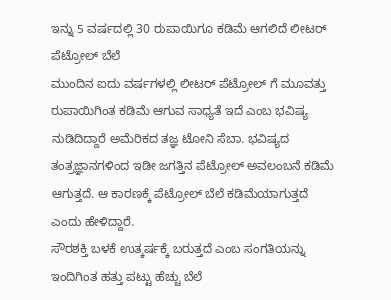ಇನ್ನು 5 ವರ್ಷದಲ್ಲಿ 30 ರುಪಾಯಿಗೂ ಕಡಿಮೆ ಆಗಲಿದೆ ಲೀಟರ್ ಪೆಟ್ರೋಲ್ ಬೆಲೆ
ಮುಂದಿನ ಐದು ವರ್ಷಗಳಲ್ಲಿ ಲೀಟರ್ ಪೆಟ್ರೋಲ್ ಗೆ ಮೂವತ್ತು ರುಪಾಯಿಗಿಂತ ಕಡಿಮೆ ಆಗುವ ಸಾಧ್ಯತೆ ಇದೆ ಎಂಬ ಭವಿಷ್ಯ ನುಡಿದಿದ್ದಾರೆ ಅಮೆರಿಕದ ತಜ್ಞ ಟೋನಿ ಸೆಬಾ. ಭವಿಷ್ಯದ ತಂತ್ರಜ್ಞಾನಗಳಿಂದ ಇಡೀ ಜಗತ್ತಿನ ಪೆಟ್ರೋಲ್ ಅವಲಂಬನೆ ಕಡಿಮೆ ಆಗುತ್ತದೆ. ಆ ಕಾರಣಕ್ಕೆ ಪೆಟ್ರೋಲ್ ಬೆಲೆ ಕಡಿಮೆಯಾಗುತ್ತದೆ ಎಂದು ಹೇಳಿದ್ದಾರೆ.
ಸೌರಶಕ್ತಿ ಬಳಕೆ ಉತ್ಕರ್ಷಕ್ಕೆ ಬರುತ್ತದೆ ಎಂಬ ಸಂಗತಿಯನ್ನು ಇಂದಿಗಿಂತ ಹತ್ತು ಪಟ್ಟು ಹೆಚ್ಚು ಬೆಲೆ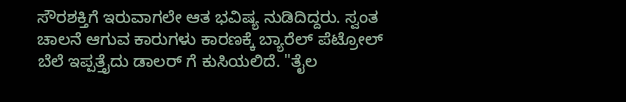ಸೌರಶಕ್ತಿಗೆ ಇರುವಾಗಲೇ ಆತ ಭವಿಷ್ಯ ನುಡಿದಿದ್ದರು. ಸ್ವಂತ ಚಾಲನೆ ಆಗುವ ಕಾರುಗಳು ಕಾರಣಕ್ಕೆ ಬ್ಯಾರೆಲ್ ಪೆಟ್ರೋಲ್ ಬೆಲೆ ಇಪ್ಪತ್ತೈದು ಡಾಲರ್ ಗೆ ಕುಸಿಯಲಿದೆ. "ತೈಲ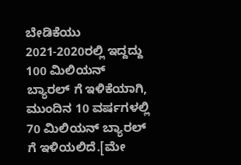ಬೇಡಿಕೆಯು 2021-2020ರಲ್ಲಿ ಇದ್ದದ್ದು 100 ಮಿಲಿಯನ್ ಬ್ಯಾರಲ್ ಗೆ ಇಳಿಕೆಯಾಗಿ, ಮುಂದಿನ 10 ವರ್ಷಗಳಲ್ಲಿ 70 ಮಿಲಿಯನ್ ಬ್ಯಾರಲ್ ಗೆ ಇಳಿಯಲಿದೆ.[ಮೇ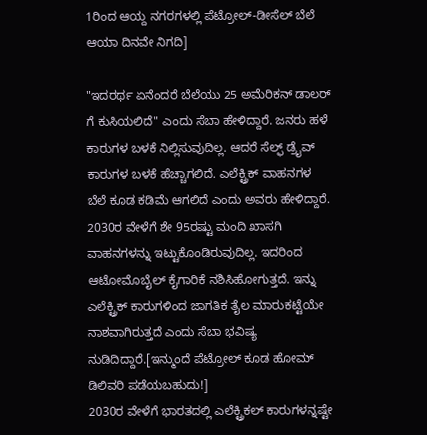1ರಿಂದ ಆಯ್ದ ನಗರಗಳಲ್ಲಿ ಪೆಟ್ರೋಲ್-ಡೀಸೆಲ್ ಬೆಲೆ ಆಯಾ ದಿನವೇ ನಿಗದಿ]

"ಇದರರ್ಥ ಏನೆಂದರೆ ಬೆಲೆಯು 25 ಅಮೆರಿಕನ್ ಡಾಲರ್ ಗೆ ಕುಸಿಯಲಿದೆ" ಎಂದು ಸೆಬಾ ಹೇಳಿದ್ದಾರೆ. ಜನರು ಹಳೆ ಕಾರುಗಳ ಬಳಕೆ ನಿಲ್ಲಿಸುವುದಿಲ್ಲ. ಆದರೆ ಸೆಲ್ಫ್ ಡ್ರೈವ್ ಕಾರುಗಳ ಬಳಕೆ ಹೆಚ್ಚಾಗಲಿದೆ. ಎಲೆಕ್ಟ್ರಿಕ್ ವಾಹನಗಳ ಬೆಲೆ ಕೂಡ ಕಡಿಮೆ ಆಗಲಿದೆ ಎಂದು ಅವರು ಹೇಳಿದ್ದಾರೆ.
2030ರ ವೇಳೆಗೆ ಶೇ 95ರಷ್ಟು ಮಂದಿ ಖಾಸಗಿ ವಾಹನಗಳನ್ನು ಇಟ್ಟುಕೊಂಡಿರುವುದಿಲ್ಲ. ಇದರಿಂದ ಆಟೋಮೊಬೈಲ್ ಕೈಗಾರಿಕೆ ನಶಿಸಿಹೋಗುತ್ತದೆ. ಇನ್ನು ಎಲೆಕ್ಟ್ರಿಕ್ ಕಾರುಗಳಿಂದ ಜಾಗತಿಕ ತೈಲ ಮಾರುಕಟ್ಟೆಯೇ ನಾಶವಾಗಿರುತ್ತದೆ ಎಂದು ಸೆಬಾ ಭವಿಷ್ಯ ನುಡಿದಿದ್ದಾರೆ.[ಇನ್ಮುಂದೆ ಪೆಟ್ರೋಲ್ ಕೂಡ ಹೋಮ್ ಡಿಲಿವರಿ ಪಡೆಯಬಹುದು!]
2030ರ ವೇಳೆಗೆ ಭಾರತದಲ್ಲಿ ಎಲೆಕ್ಟ್ರಿಕಲ್ ಕಾರುಗಳನ್ನಷ್ಟೇ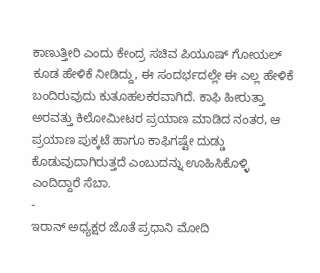ಕಾಣುತ್ತೀರಿ ಎಂದು ಕೇಂದ್ರ ಸಚಿವ ಪಿಯೂಷ್ ಗೋಯಲ್ ಕೂಡ ಹೇಳಿಕೆ ನೀಡಿದ್ದು, ಈ ಸಂದರ್ಭದಲ್ಲೇ ಈ ಎಲ್ಲ ಹೇಳಿಕೆ ಬಂದಿರುವುದು ಕುತೂಹಲಕರವಾಗಿದೆ. ಕಾಫಿ ಹೀರುತ್ತಾ ಅರವತ್ತು ಕಿಲೋಮೀಟರ ಪ್ರಯಾಣ ಮಾಡಿದ ನಂತರ, ಆ ಪ್ರಯಾಣ ಪುಕ್ಕಟೆ ಹಾಗೂ ಕಾಫಿಗಷ್ಟೇ ದುಡ್ಡು ಕೊಡುವುದಾಗಿರುತ್ತದೆ ಎಂಬುದನ್ನು ಊಹಿಸಿಕೊಳ್ಳಿ ಎಂದಿದ್ದಾರೆ ಸೆಬಾ.
-
ಇರಾನ್ ಅಧ್ಯಕ್ಷರ ಜೊತೆ ಪ್ರಧಾನಿ ಮೋದಿ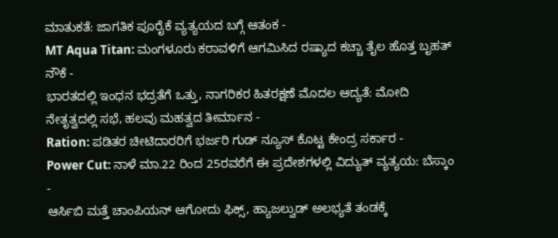ಮಾತುಕತೆ: ಜಾಗತಿಕ ಪೂರೈಕೆ ವ್ಯತ್ಯಯದ ಬಗ್ಗೆ ಆತಂಕ -
MT Aqua Titan: ಮಂಗಳೂರು ಕರಾವಳಿಗೆ ಆಗಮಿಸಿದ ರಷ್ಯಾದ ಕಚ್ಚಾ ತೈಲ ಹೊತ್ತ ಬೃಹತ್ ನೌಕೆ -
ಭಾರತದಲ್ಲಿ ಇಂಧನ ಭದ್ರತೆಗೆ ಒತ್ತು, ನಾಗರಿಕರ ಹಿತರಕ್ಷಣೆ ಮೊದಲ ಆದ್ಯತೆ: ಮೋದಿ ನೇತೃತ್ವದಲ್ಲಿ ಸಭೆ, ಹಲವು ಮಹತ್ವದ ತೀರ್ಮಾನ -
Ration: ಪಡಿತರ ಚೀಟಿದಾರರಿಗೆ ಭರ್ಜರಿ ಗುಡ್ ನ್ಯೂಸ್ ಕೊಟ್ಟ ಕೇಂದ್ರ ಸರ್ಕಾರ -
Power Cut: ನಾಳೆ ಮಾ.22 ರಿಂದ 25ರವರೆಗೆ ಈ ಪ್ರದೇಶಗಳಲ್ಲಿ ವಿದ್ಯುತ್ ವ್ಯತ್ಯಯ: ಬೆಸ್ಕಾಂ -
ಆರ್ಸಿಬಿ ಮತ್ತೆ ಚಾಂಪಿಯನ್ ಆಗೋದು ಫಿಕ್ಸ್, ಹ್ಯಾಜಲ್ವುಡ್ ಅಲಭ್ಯತೆ ತಂಡಕ್ಕೆ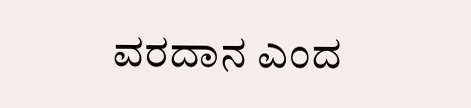ವರದಾನ ಎಂದ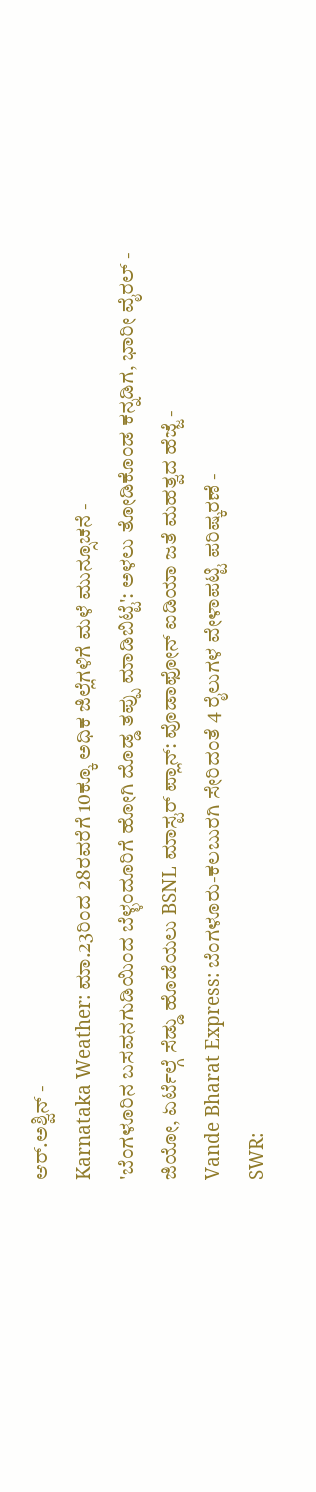ಆರ್.ಅಶ್ವಿನ್ -
Karnataka Weather: ಮಾ.23ರಿಂದ 28ರವರೆಗೆ 10ಕ್ಕೂ ಅಧಿಕ ಜಿಲ್ಲೆಗಳಿಗೆ ಮಳೆ ಮುನ್ಸೂಚನೆ -
'ಬೆಂಗಳೂರಿನ ಬಸವನಗುಡಿಯಿಂದ ಬೆಳ್ಳಂದೂರಿಗೆ ಹೋಗಿ ದೊಡ್ಡ ತಪ್ಪು ಮಾಡಿಬಿಟ್ಟೆ': ಅಳಲು ತೋಡಿಕೊಂಡ ಕನ್ನಡಿಗ, ಭಾರೀ ವೈರಲ್ -
ಜಿಯೋ, ಏರ್ಟೆಲ್ಗೆ ಸೆಡ್ಡು ಹೊಡೆಯಲು BSNL ಮಾಸ್ಟರ್ ಪ್ಲಾನ್: ವೊಡಾಫೋನ್ ಐಡಿಯಾ ಜತೆ ಮಹತ್ವದ ಹೆಜ್ಜೆ -
Vande Bharat Express: ಬೆಂಗಳೂರು-ಕಲಬುರಗಿ ಸೇರಿದಂತೆ 4 ರೈಲುಗಳ ವೇಳಾಪಟ್ಟಿ ಪರಿಷ್ಕರಣೆ -
SWR: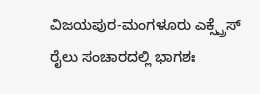ವಿಜಯಪುರ-ಮಂಗಳೂರು ಎಕ್ಸ್ಪ್ರೆಸ್ ರೈಲು ಸಂಚಾರದಲ್ಲಿ ಭಾಗಶಃ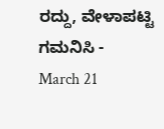ರದ್ದು, ವೇಳಾಪಟ್ಟಿ ಗಮನಿಸಿ -
March 21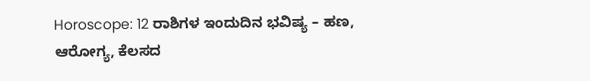Horoscope: 12 ರಾಶಿಗಳ ಇಂದುದಿನ ಭವಿಷ್ಯ – ಹಣ, ಆರೋಗ್ಯ, ಕೆಲಸದ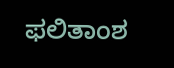ಫಲಿತಾಂಶ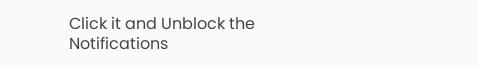Click it and Unblock the Notifications